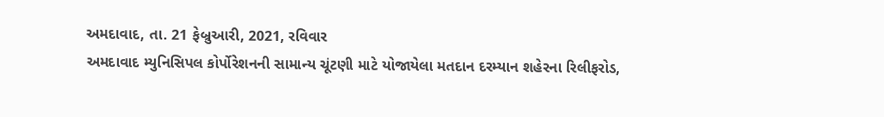અમદાવાદ, તા. 21 ફેબ્રુઆરી, 2021, રવિવાર
અમદાવાદ મ્યુનિસિપલ કોર્પોરેશનની સામાન્ય ચૂંટણી માટે યોજાયેલા મતદાન દરમ્યાન શહેરના રિલીફરોડ,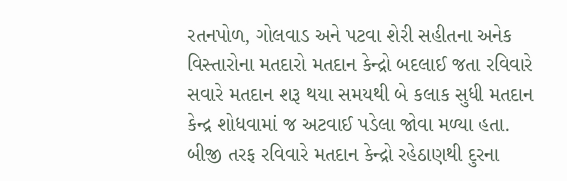રતનપોળ, ગોલવાડ અને પટવા શેરી સહીતના અનેક વિસ્તારોના મતદારો મતદાન કેન્દ્રો બદલાઈ જતા રવિવારે સવારે મતદાન શરૂ થયા સમયથી બે કલાક સુધી મતદાન કેન્દ્ર શોધવામાં જ અટવાઈ પડેલા જોવા મળ્યા હતા.
બીજી તરફ રવિવારે મતદાન કેન્દ્રો રહેઠાણથી દુરના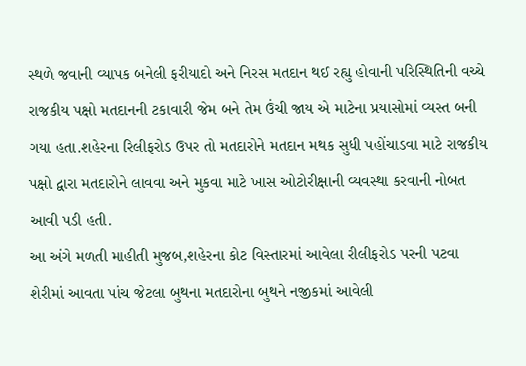સ્થળે જવાની વ્યાપક બનેલી ફરીયાદો અને નિરસ મતદાન થઈ રહ્યુ હોવાની પરિસ્થિતિની વચ્ચે રાજકીય પક્ષો મતદાનની ટકાવારી જેમ બને તેમ ઉંચી જાય એ માટેના પ્રયાસોમાં વ્યસ્ત બની ગયા હતા.શહેરના રિલીફરોડ ઉપર તો મતદારોને મતદાન મથક સુધી પહોંચાડવા માટે રાજકીય પક્ષો દ્વારા મતદારોને લાવવા અને મુકવા માટે ખાસ ઓટોરીક્ષાની વ્યવસ્થા કરવાની નોબત આવી પડી હતી.
આ અંગે મળતી માહીતી મુજબ,શહેરના કોટ વિસ્તારમાં આવેલા રીલીફરોડ પરની પટવા શેરીમાં આવતા પાંચ જેટલા બુથના મતદારોના બુથને નજીકમાં આવેલી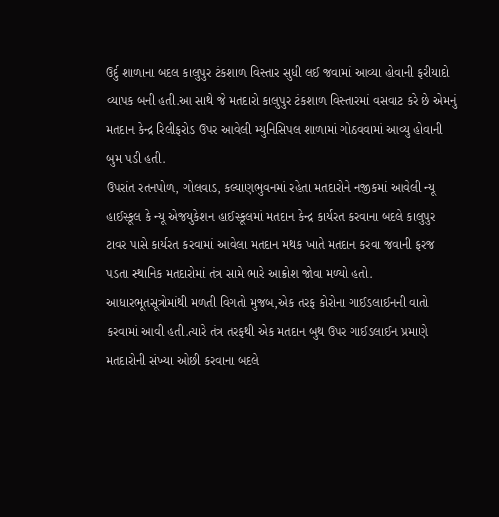ઉર્દુ શાળાના બદલ કાલુપુર ટંકશાળ વિસ્તાર સુધી લઈ જવામાં આવ્યા હોવાની ફરીયાદો વ્યાપક બની હતી.આ સાથે જે મતદારો કાલુપુર ટંકશાળ વિસ્તારમાં વસવાટ કરે છે એમનું મતદાન કેન્દ્ર રિલીફરોડ ઉપર આવેલી મ્યુનિસિપલ શાળામાં ગોઠવવામાં આવ્યુ હોવાની બુમ પડી હતી.
ઉપરાંત રતનપોળ, ગોલવાડ, કલ્યાણભુવનમાં રહેતા મતદારોને નજીકમાં આવેલી ન્યૂ હાઈસ્કૂલ કે ન્યૂ એજયુકેશન હાઈસ્કૂલમાં મતદાન કેન્દ્ર કાર્યરત કરવાના બદલે કાલુપુર ટાવર પાસે કાર્યરત કરવામાં આવેલા મતદાન મથક ખાતે મતદાન કરવા જવાની ફરજ પડતા સ્થાનિક મતદારોમાં તંત્ર સામે ભારે આક્રોશ જોવા મળ્યો હતો.
આધારભૂતસૂત્રોમાંથી મળતી વિગતો મુજબ,એક તરફ કોરોના ગાઈડલાઈનની વાતો કરવામાં આવી હતી.ત્યારે તંત્ર તરફથી એક મતદાન બુથ ઉપર ગાઈડલાઈન પ્રમાણે મતદારોની સંખ્યા ઓછી કરવાના બદલે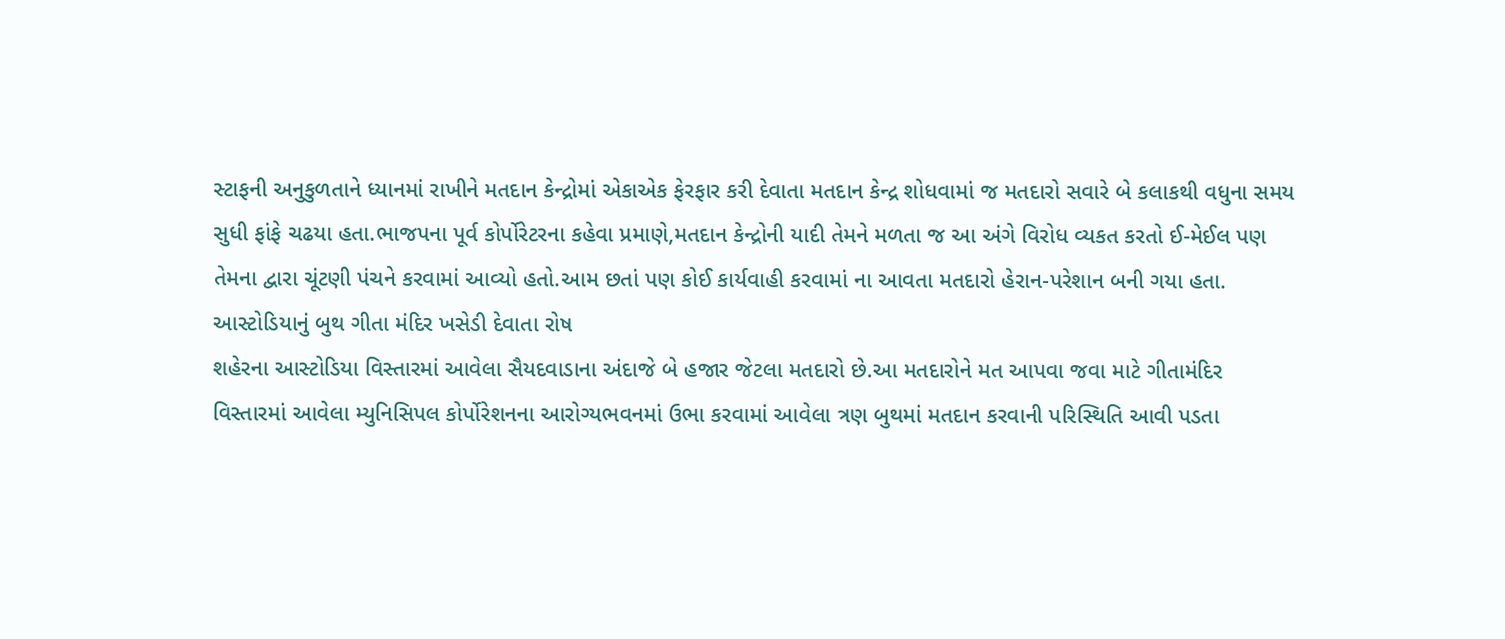સ્ટાફની અનુકુળતાને ધ્યાનમાં રાખીને મતદાન કેન્દ્રોમાં એકાએક ફેરફાર કરી દેવાતા મતદાન કેન્દ્ર શોધવામાં જ મતદારો સવારે બે કલાકથી વધુના સમય સુધી ફાંફે ચઢયા હતા.ભાજપના પૂર્વ કોર્પોરેટરના કહેવા પ્રમાણે,મતદાન કેન્દ્રોની યાદી તેમને મળતા જ આ અંગે વિરોધ વ્યકત કરતો ઈ-મેઈલ પણ તેમના દ્વારા ચૂંટણી પંચને કરવામાં આવ્યો હતો.આમ છતાં પણ કોઈ કાર્યવાહી કરવામાં ના આવતા મતદારો હેરાન-પરેશાન બની ગયા હતા.
આસ્ટોડિયાનું બુથ ગીતા મંદિર ખસેડી દેવાતા રોષ
શહેરના આસ્ટોડિયા વિસ્તારમાં આવેલા સૈયદવાડાના અંદાજે બે હજાર જેટલા મતદારો છે.આ મતદારોને મત આપવા જવા માટે ગીતામંદિર વિસ્તારમાં આવેલા મ્યુનિસિપલ કોર્પોરેશનના આરોગ્યભવનમાં ઉભા કરવામાં આવેલા ત્રણ બુથમાં મતદાન કરવાની પરિસ્થિતિ આવી પડતા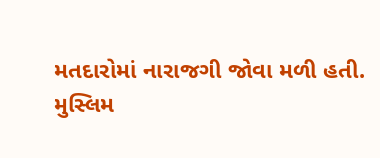મતદારોમાં નારાજગી જોવા મળી હતી.
મુસ્લિમ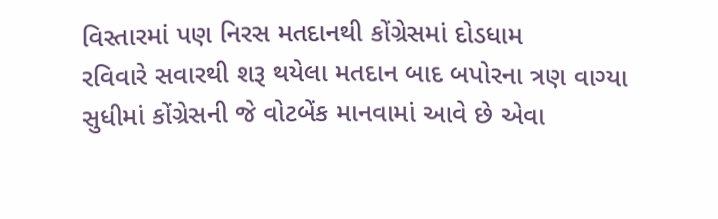વિસ્તારમાં પણ નિરસ મતદાનથી કોંગ્રેસમાં દોડધામ
રવિવારે સવારથી શરૂ થયેલા મતદાન બાદ બપોરના ત્રણ વાગ્યા સુધીમાં કોંગ્રેસની જે વોટબેંક માનવામાં આવે છે એવા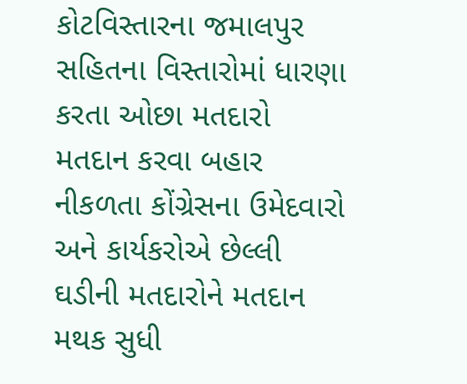કોટવિસ્તારના જમાલપુર સહિતના વિસ્તારોમાં ધારણા કરતા ઓછા મતદારો મતદાન કરવા બહાર નીકળતા કોંગ્રેસના ઉમેદવારો અને કાર્યકરોએ છેલ્લી ઘડીની મતદારોને મતદાન મથક સુધી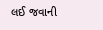લઈ જવાની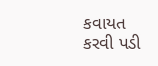કવાયત કરવી પડી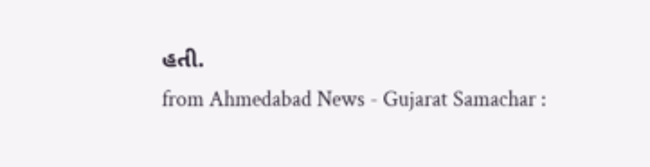હતી.
from Ahmedabad News - Gujarat Samachar :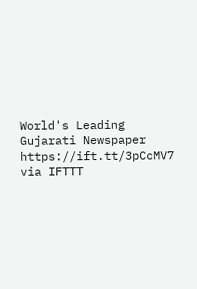World's Leading Gujarati Newspaper https://ift.tt/3pCcMV7
via IFTTT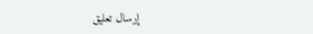إرسال تعليق